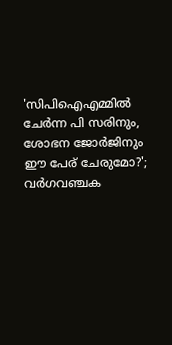'സിപിഐഎമ്മില്‍ ചേര്‍ന്ന പി സരിനും, ശോഭന ജോര്‍ജിനും ഈ പേര് ചേരുമോ?'; വര്‍ഗവഞ്ചക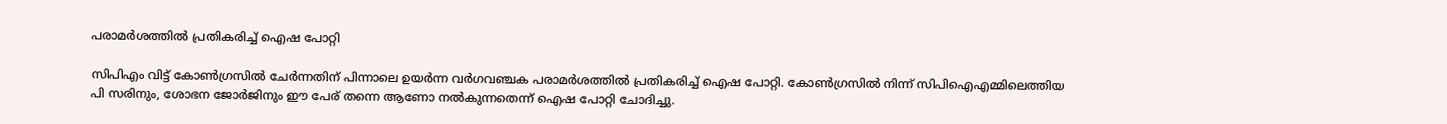പരാമർശത്തിൽ പ്രതികരിച്ച് ഐഷ പോറ്റി

സിപിഎം വിട്ട് കോൺഗ്രസിൽ ചേർന്നതിന് പിന്നാലെ ഉയർന്ന വര്‍ഗവഞ്ചക പരാമർശത്തിൽ പ്രതികരിച്ച് ഐഷ പോറ്റി. കോണ്‍ഗ്രസില്‍ നിന്ന് സിപിഐഎമ്മിലെത്തിയ പി സരിനും, ശോഭന ജോര്‍ജിനും ഈ പേര് തന്നെ ആണോ നല്‍കുന്നതെന്ന് ഐഷ പോറ്റി ചോദിച്ചു.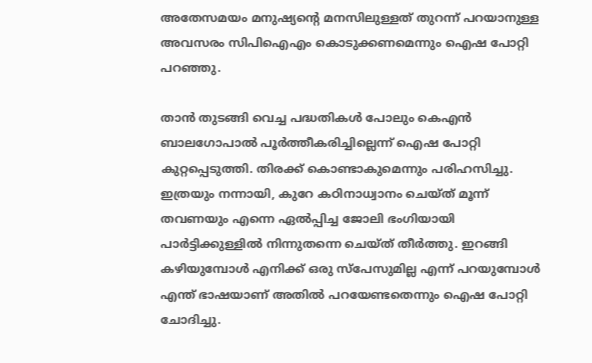അതേസമയം മനുഷ്യന്റെ മനസിലുള്ളത് തുറന്ന് പറയാനുള്ള അവസരം സിപിഐഎം കൊടുക്കണമെന്നും ഐഷ പോറ്റി പറഞ്ഞു.

താന്‍ തുടങ്ങി വെച്ച പദ്ധതികള്‍ പോലും കെഎന്‍ ബാലഗോപാല്‍ പൂര്‍ത്തീകരിച്ചില്ലെന്ന് ഐഷ പോറ്റി കുറ്റപ്പെടുത്തി. തിരക്ക് കൊണ്ടാകുമെന്നും പരിഹസിച്ചു. ഇത്രയും നന്നായി, കുറേ കഠിനാധ്വാനം ചെയ്ത് മൂന്ന് തവണയും എന്നെ ഏല്‍പ്പിച്ച ജോലി ഭംഗിയായി പാര്‍ട്ടിക്കുള്ളില്‍ നിന്നുതന്നെ ചെയ്ത് തീര്‍ത്തു. ഇറങ്ങി കഴിയുമ്പോള്‍ എനിക്ക് ഒരു സ്‌പേസുമില്ല എന്ന് പറയുമ്പോള്‍ എന്ത് ഭാഷയാണ് അതില്‍ പറയേണ്ടതെന്നും ഐഷ പോറ്റി ചോദിച്ചു.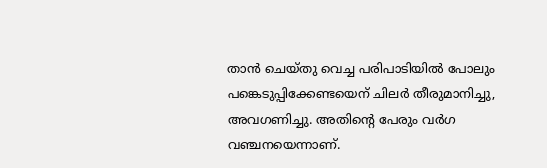താന്‍ ചെയ്തു വെച്ച പരിപാടിയില്‍ പോലും പങ്കെടുപ്പിക്കേണ്ടയെന് ചിലര്‍ തീരുമാനിച്ചു, അവഗണിച്ചു. അതിന്റെ പേരും വര്‍ഗ വഞ്ചനയെന്നാണ്.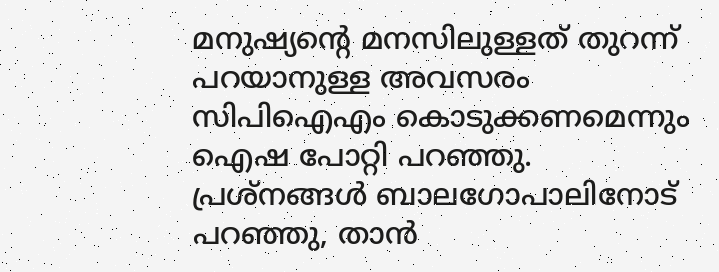മനുഷ്യന്റെ മനസിലുള്ളത് തുറന്ന് പറയാനുള്ള അവസരം സിപിഐഎം കൊടുക്കണമെന്നും ഐഷ പോറ്റി പറഞ്ഞു. പ്രശ്‌നങ്ങള്‍ ബാലഗോപാലിനോട് പറഞ്ഞു, താന്‍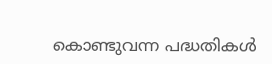കൊണ്ടുവന്ന പദ്ധതികള്‍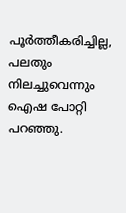പൂര്‍ത്തീകരിച്ചില്ല, പലതും നിലച്ചുവെന്നും ഐഷ പോറ്റി പറഞ്ഞു.